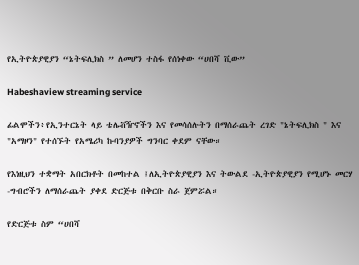የኢትዮጵያዊያን “ኔትፍሊክስ ” ለመሆን ተስፋ የሰነቀው “ሀበሻ ቪው”

Habeshaview streaming service

ፊልሞችን፥የኢንተርኔት ላይ ቴሌቭዥኖችን እና የመሳሰሉትን በማሰራጨት ረገድ "ኔትፍሊክስ " እና "አማዞን" የተሰኙት የአሜሪካ ኩባንያዎች ግንባር ቀደም ናቸው።

የእነዚህን ተቋማት አበርክቶት በመከተል ፤ለኢትዮጵያዊያን እና ትውልደ -ኢትዮጵያዊያን የሚሆኑ መርሃ -ግብሮችን ለማሰራጨት ያቀደ ድርጅቱ በቅርቡ ስራ ጀምሯል።

የድርጅቱ ስም “ሀበሻ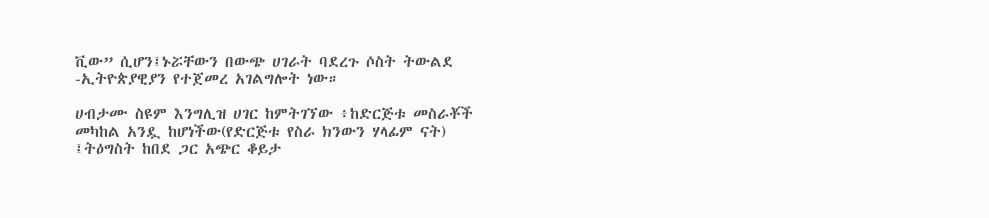ቪው” ሲሆን፤ኑሯቸውን በውጭ ሀገራት ባደረጉ ሶስት ትውልደ -ኢትዮጵያዊያን የተጀመረ አገልግሎት ነው።

ሀብታሙ ስዩም እንግሊዝ ሀገር ከምትገኘው ፥ከድርጅቱ መስራቾች መካከል አንዷ ከሆነችው(የድርጅቱ የስራ ክንውን ሃላፊም ናት) ፤ትዕግስት ከበደ ጋር አጭር ቆይታ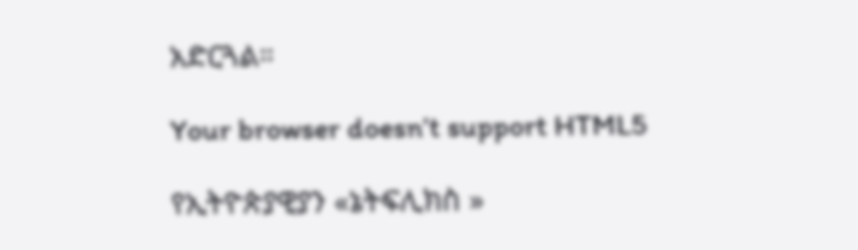አድርጓል።

Your browser doesn’t support HTML5

የኢትዮጵያዊያን «ኔትፍሊክስ »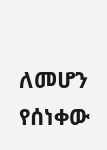ለመሆን የሰነቀው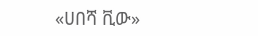«ሀበሻ ቪው»